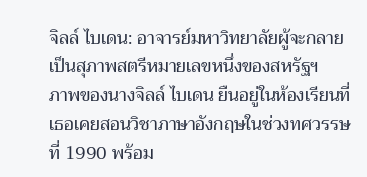จิลล์ ไบเดน: อาจารย์มหาวิทยาลัยผู้จะกลายเป็นสุภาพสตรีหมายเลขหนึ่งของสหรัฐฯ
ภาพของนางจิลล์ ไบเดน ยืนอยู่ในห้องเรียนที่เธอเคยสอนวิชาภาษาอังกฤษในช่วงทศวรรษที่ 1990 พร้อม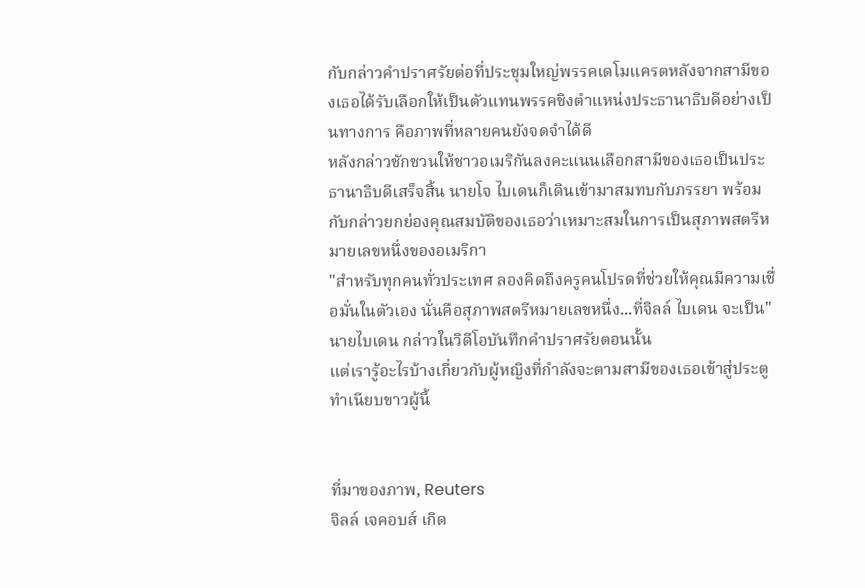กับกล่าวคำปราศรัยต่อที่ประชุมใหญ่พรรคเดโมแครตหลังจากสามีของเธอได้รับเลือกให้เป็นตัวแทนพรรคชิงตำแหน่งประธานาธิบดีอย่างเป็นทางการ คือภาพที่หลายคนยังจดจำได้ดี
หลังกล่าวชักชวนให้ชาวอเมริกันลงคะแนนเลือกสามีของเธอเป็นประธานาธิบดีเสร็จสิ้น นายโจ ไบเดนก็เดินเข้ามาสมทบกับภรรยา พร้อมกับกล่าวยกย่องคุณสมบัติของเธอว่าเหมาะสมในการเป็นสุภาพสตรีหมายเลขหนึ่งของอเมริกา
"สำหรับทุกคนทั่วประเทศ ลองคิดถึงครูคนโปรดที่ช่วยให้คุณมีความเชื่อมั่นในตัวเอง นั่นคือสุภาพสตรีหมายเลขหนึ่ง...ที่จิลล์ ไบเดน จะเป็น" นายไบเดน กล่าวในวิดีโอบันทึกคำปราศรัยตอนนั้น
แต่เรารู้อะไรบ้างเกี่ยวกับผู้หญิงที่กำลังจะตามสามีของเธอเข้าสู่ประตูทำเนียบขาวผู้นี้


ที่มาของภาพ, Reuters
จิลล์ เจคอบส์ เกิด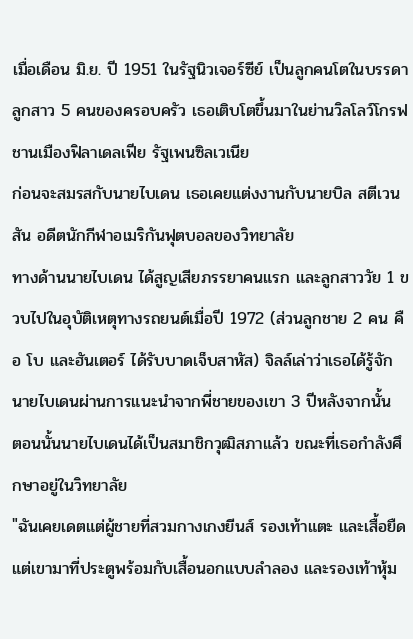เมื่อเดือน มิ.ย. ปี 1951 ในรัฐนิวเจอร์ซีย์ เป็นลูกคนโตในบรรดาลูกสาว 5 คนของครอบครัว เธอเติบโตขึ้นมาในย่านวิลโลว์โกรฟ ชานเมืองฟิลาเดลเฟีย รัฐเพนซิลเวเนีย
ก่อนจะสมรสกับนายไบเดน เธอเคยแต่งงานกับนายบิล สตีเวนสัน อดีตนักกีฬาอเมริกันฟุตบอลของวิทยาลัย
ทางด้านนายไบเดน ได้สูญเสียภรรยาคนแรก และลูกสาววัย 1 ขวบไปในอุบัติเหตุทางรถยนต์เมื่อปี 1972 (ส่วนลูกชาย 2 คน คือ โบ และฮันเตอร์ ได้รับบาดเจ็บสาหัส) จิลล์เล่าว่าเธอได้รู้จักนายไบเดนผ่านการแนะนำจากพี่ชายของเขา 3 ปีหลังจากนั้น
ตอนนั้นนายไบเดนได้เป็นสมาชิกวุฒิสภาแล้ว ขณะที่เธอกำลังศึกษาอยู่ในวิทยาลัย
"ฉันเคยเดตแต่ผู้ชายที่สวมกางเกงยีนส์ รองเท้าแตะ และเสื้อยืด แต่เขามาที่ประตูพร้อมกับเสื้อนอกแบบลำลอง และรองเท้าหุ้ม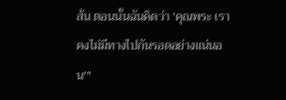ส้น ตอนนั้นฉันคิดว่า 'คุณพระ เราคงไม่มีทางไปกันรอดอย่างแน่นอน'"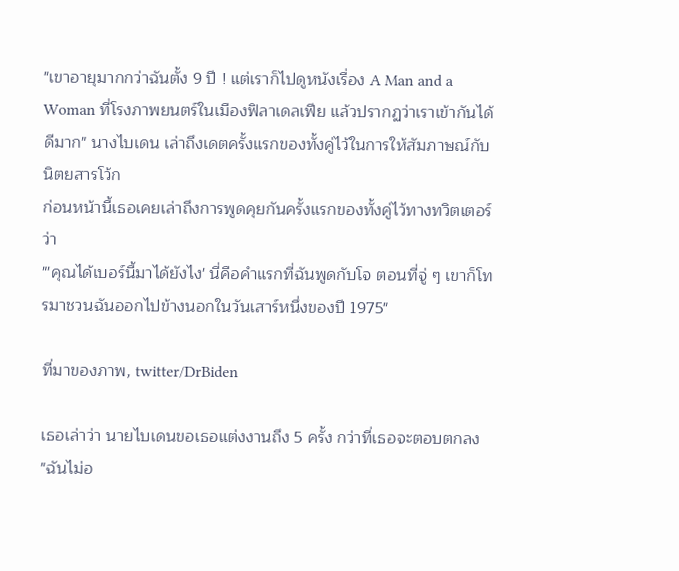"เขาอายุมากกว่าฉันตั้ง 9 ปี ! แต่เราก็ไปดูหนังเรื่อง A Man and a Woman ที่โรงภาพยนตร์ในเมืองฟิลาเดลเฟีย แล้วปรากฏว่าเราเข้ากันได้ดีมาก" นางไบเดน เล่าถึงเดตครั้งแรกของทั้งคู่ไว้ในการให้สัมภาษณ์กับนิตยสารโว้ก
ก่อนหน้านี้เธอเคยเล่าถึงการพูดคุยกันครั้งแรกของทั้งคู่ไว้ทางทวิตเตอร์ว่า
"'คุณได้เบอร์นี้มาได้ยังไง' นี่คือคำแรกที่ฉันพูดกับโจ ตอนที่จู่ ๆ เขาก็โทรมาชวนฉันออกไปข้างนอกในวันเสาร์หนึ่งของปี 1975"

ที่มาของภาพ, twitter/DrBiden

เธอเล่าว่า นายไบเดนขอเธอแต่งงานถึง 5 ครั้ง กว่าที่เธอจะตอบตกลง
"ฉันไม่อ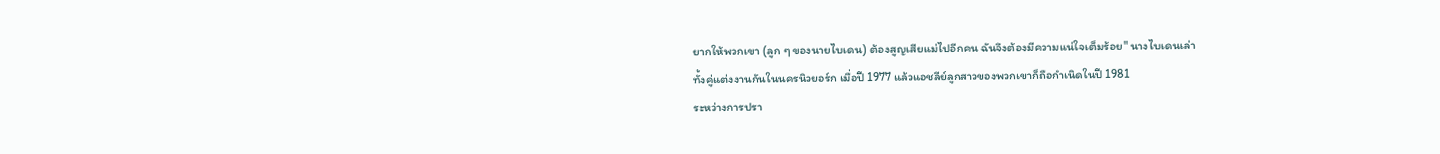ยากให้พวกเขา (ลูก ๆ ของนายไบเดน) ต้องสูญเสียแม่ไปอีกคน ฉันจึงต้องมีความแน่ใจเต็มร้อย" นางไบเดนเล่า
ทั้งคู่แต่งงานกันในนครนิวยอร์ก เมื่อปี 1977 แล้วแอชลีย์ลูกสาวของพวกเขาก็ถือกำเนิดในปี 1981
ระหว่างการปรา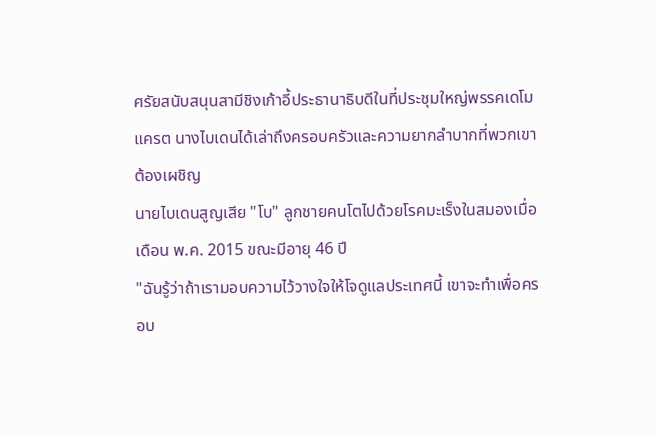ศรัยสนับสนุนสามีชิงเก้าอี้ประธานาธิบดีในที่ประชุมใหญ่พรรคเดโมแครต นางไบเดนได้เล่าถึงครอบครัวและความยากลำบากที่พวกเขาต้องเผชิญ
นายไบเดนสูญเสีย "โบ" ลูกชายคนโตไปด้วยโรคมะเร็งในสมองเมื่อเดือน พ.ค. 2015 ขณะมีอายุ 46 ปี
"ฉันรู้ว่าถ้าเรามอบความไว้วางใจให้โจดูแลประเทศนี้ เขาจะทำเพื่อครอบ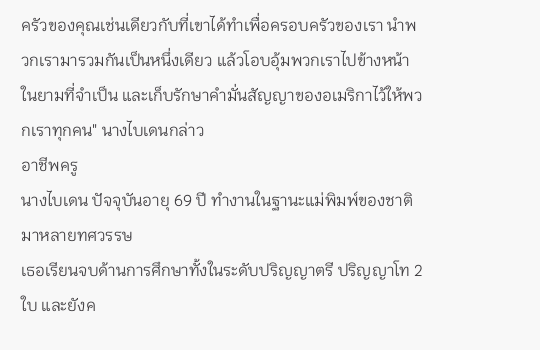ครัวของคุณเช่นเดียวกับที่เขาได้ทำเพื่อครอบครัวของเรา นำพวกเรามารวมกันเป็นหนึ่งเดียว แล้วโอบอุ้มพวกเราไปข้างหน้าในยามที่จำเป็น และเก็บรักษาคำมั่นสัญญาของอเมริกาไว้ให้พวกเราทุกคน" นางไบเดนกล่าว
อาชีพครู
นางไบเดน ปัจจุบันอายุ 69 ปี ทำงานในฐานะแม่พิมพ์ของชาติมาหลายทศวรรษ
เธอเรียนจบด้านการศึกษาทั้งในระดับปริญญาตรี ปริญญาโท 2 ใบ และยังค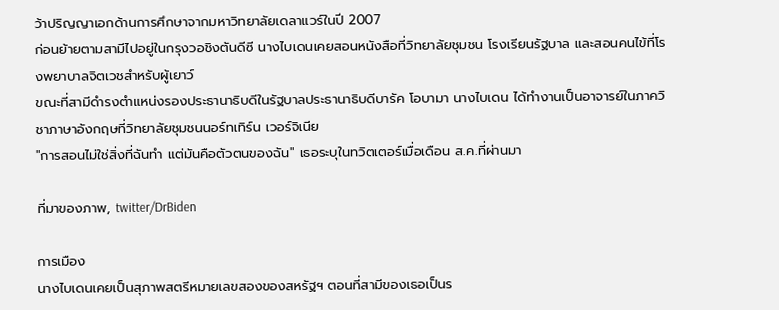ว้าปริญญาเอกด้านการศึกษาจากมหาวิทยาลัยเดลาแวร์ในปี 2007
ก่อนย้ายตามสามีไปอยู่ในกรุงวอชิงตันดีซี นางไบเดนเคยสอนหนังสือที่วิทยาลัยชุมชน โรงเรียนรัฐบาล และสอนคนไข้ที่โรงพยาบาลจิตเวชสำหรับผู้เยาว์
ขณะที่สามีดำรงตำแหน่งรองประธานาธิบดีในรัฐบาลประธานาธิบดีบารัค โอบามา นางไบเดน ได้ทำงานเป็นอาจารย์ในภาควิชาภาษาอังกฤษที่วิทยาลัยชุมชนนอร์ทเทิร์น เวอร์จิเนีย
"การสอนไม่ใช่สิ่งที่ฉันทำ แต่มันคือตัวตนของฉัน" เธอระบุในทวิตเตอร์เมื่อเดือน ส.ค.ที่ผ่านมา

ที่มาของภาพ, twitter/DrBiden

การเมือง
นางไบเดนเคยเป็นสุภาพสตรีหมายเลขสองของสหรัฐฯ ตอนที่สามีของเธอเป็นร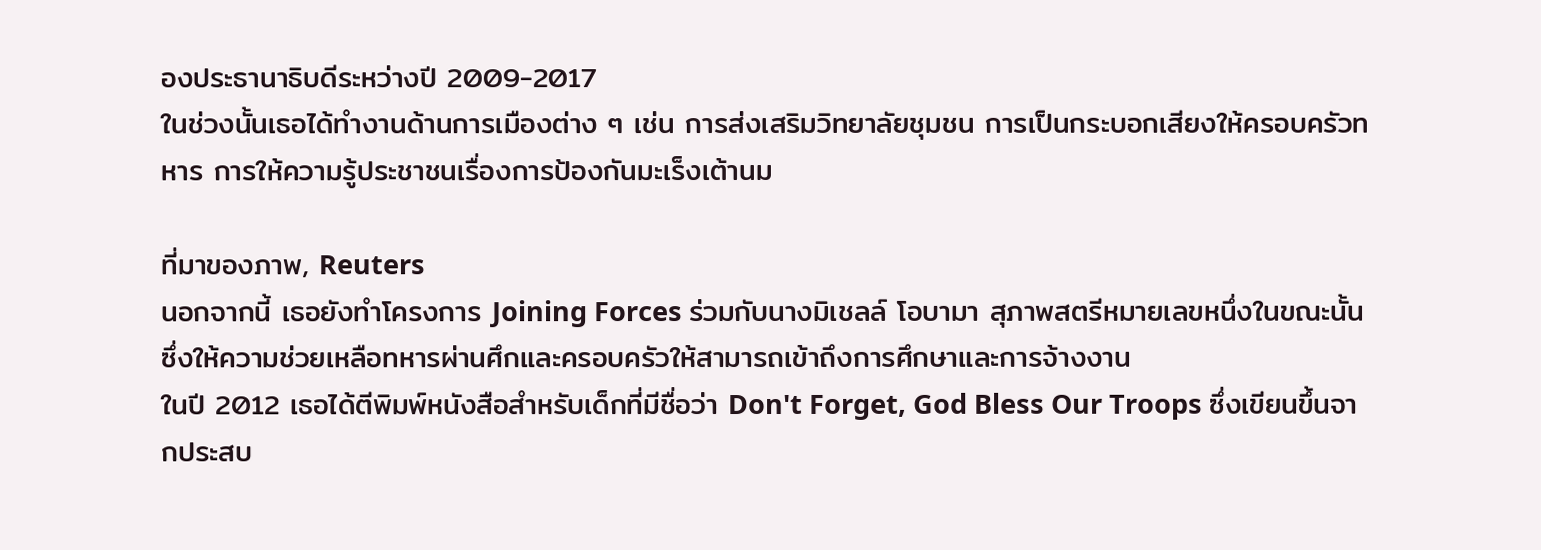องประธานาธิบดีระหว่างปี 2009-2017
ในช่วงนั้นเธอได้ทำงานด้านการเมืองต่าง ๆ เช่น การส่งเสริมวิทยาลัยชุมชน การเป็นกระบอกเสียงให้ครอบครัวทหาร การให้ความรู้ประชาชนเรื่องการป้องกันมะเร็งเต้านม

ที่มาของภาพ, Reuters
นอกจากนี้ เธอยังทำโครงการ Joining Forces ร่วมกับนางมิเชลล์ โอบามา สุภาพสตรีหมายเลขหนึ่งในขณะนั้น ซึ่งให้ความช่วยเหลือทหารผ่านศึกและครอบครัวให้สามารถเข้าถึงการศึกษาและการจ้างงาน
ในปี 2012 เธอได้ตีพิมพ์หนังสือสำหรับเด็กที่มีชื่อว่า Don't Forget, God Bless Our Troops ซึ่งเขียนขึ้นจากประสบ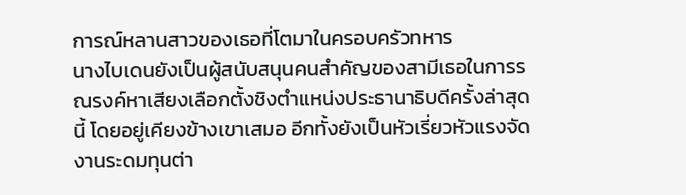การณ์หลานสาวของเธอที่โตมาในครอบครัวทหาร
นางไบเดนยังเป็นผู้สนับสนุนคนสำคัญของสามีเธอในการรณรงค์หาเสียงเลือกตั้งชิงตำแหน่งประธานาธิบดีครั้งล่าสุดนี้ โดยอยู่เคียงข้างเขาเสมอ อีกทั้งยังเป็นหัวเรี่ยวหัวแรงจัดงานระดมทุนต่า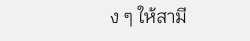ง ๆ ให้สามี